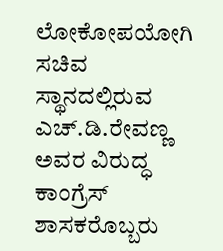ಲೋಕೋಪಯೋಗಿ ಸಚಿವ ಸ್ಥಾನದಲ್ಲಿರುವ ಎಚ್‌.ಡಿ.ರೇವಣ್ಣ ಅವರ ವಿರುದ್ಧ ಕಾಂಗ್ರೆಸ್ ಶಾಸಕರೊಬ್ಬರು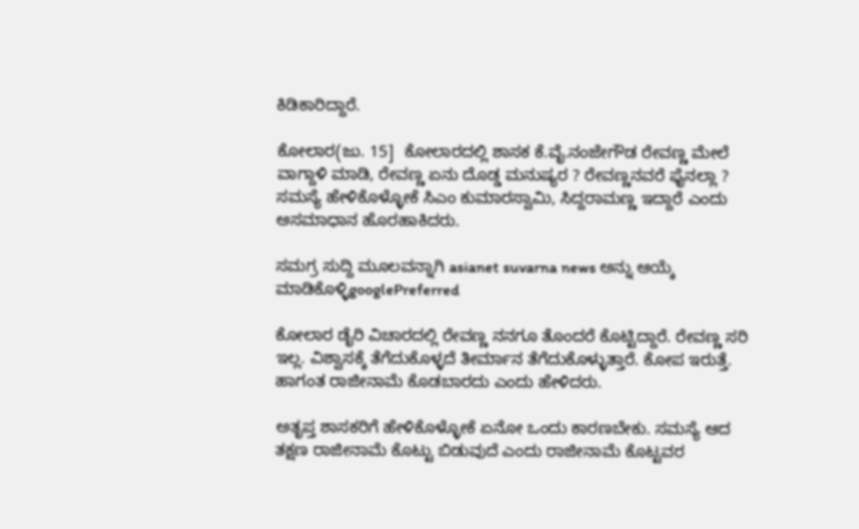ಕಿಡಿಕಾರಿದ್ದಾರೆ.

ಕೋಲಾರ(ಜು. 15]  ಕೋಲಾರದಲ್ಲಿ ಶಾಸಕ ಕೆ.ವೈ.ನಂಜೇಗೌಡ ರೇವಣ್ಣ ಮೇಲೆ ವಾಗ್ದಾಳಿ ಮಾಡಿ, ರೇವಣ್ಣ ಏನು ದೊಡ್ಡ ಮನುಷ್ಯರ ? ರೇವಣ್ಣನವರೆ ಫೈನಲ್ಲಾ ? ಸಮಸ್ಯೆ ಹೇಳಿಕೊಳ್ಳೋಕೆ ಸಿಎಂ ಕುಮಾರಸ್ವಾಮಿ, ಸಿದ್ದರಾಮಣ್ಣ ಇದ್ದಾರೆ ಎಂದು ಅಸಮಾಧಾನ ಹೊರಹಾಕಿದರು.

ಸಮಗ್ರ ಸುದ್ದಿ ಮೂಲವನ್ನಾಗಿ asianet suvarna news ಅನ್ನು ಆಯ್ಕೆ ಮಾಡಿಕೊಳ್ಳಿgooglePreferred

ಕೋಲಾರ ಡೈರಿ ವಿಚಾರದಲ್ಲಿ ರೇವಣ್ಣ ನನಗೂ ತೊಂದರೆ ಕೊಟ್ಟಿದ್ದಾರೆ. ರೇವಣ್ಣ ಸರಿ ಇಲ್ಲ. ವಿಶ್ವಾಸಕ್ಕೆ ತೆಗೆದುಕೊಳ್ಳದೆ ತೀರ್ಮಾನ ತೆಗೆದುಕೊಳ್ಳುತ್ತಾರೆ. ಕೋಪ ಇರುತ್ತೆ. ಹಾಗಂತ ರಾಜೀನಾಮೆ ಕೊಡಬಾರದು ಎಂದು ಹೇಳಿದರು.

ಅತೃಪ್ತ ಶಾಸಕರಿಗೆ ಹೇಳಿಕೊಳ್ಳೋಕೆ ಏನೋ ಒಂದು ಕಾರಣಬೇಕು. ಸಮಸ್ಯೆ ಆದ ತಕ್ಷಣ ರಾಜೀನಾಮೆ ಕೊಟ್ಟು ಬಿಡುವುದೆ ಎಂದು ರಾಜೀನಾಮೆ ಕೊಟ್ಟವರ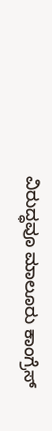ವಿರುದ್ಧವೂ ಮಾಲೂರು ಕಾಂಗ್ರೆಸ್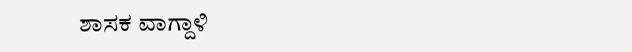ಶಾಸಕ ವಾಗ್ದಾಳಿ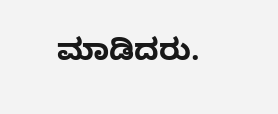ಮಾಡಿದರು.